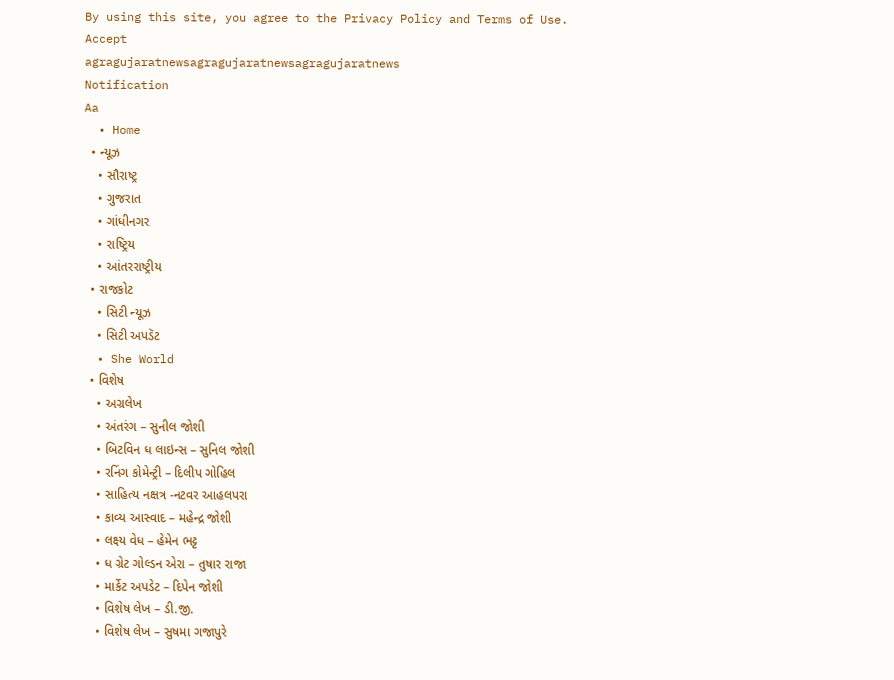By using this site, you agree to the Privacy Policy and Terms of Use.
Accept
agragujaratnewsagragujaratnewsagragujaratnews
Notification
Aa
  • Home
  • ન્યૂઝ
    • સૌરાષ્ટ્ર
    • ગુજરાત
    • ગાંધીનગર
    • રાષ્ટ્રિય
    • આંતરરાષ્ટ્રીય
  • રાજકોટ
    • સિટી ન્યૂઝ
    • સિટી અપડૅટ
  • She World
  • વિશેષ
    • અગ્રલેખ
    • અંતરંગ – સુનીલ જોશી
    • બિટવિન ધ લાઇન્સ – સુનિલ જોશી
    • રનિંગ કોમેન્ટ્રી – દિલીપ ગોહિલ
    • સાહિત્ય નક્ષત્ર -નટવર આહલપરા
    • કાવ્ય આસ્વાદ – મહેન્દ્ર જોશી
    • લક્ષ્ય વેધ – હેમેન ભટ્ટ
    • ધ ગ્રેટ ગોલ્ડન એરા – તુષાર રાજા
    • માર્કેટ અપડેટ – દિપેન જોશી
    • વિશેષ લેખ – ડી.જી.
    • વિશેષ લેખ – સુષમા ગજાપુરે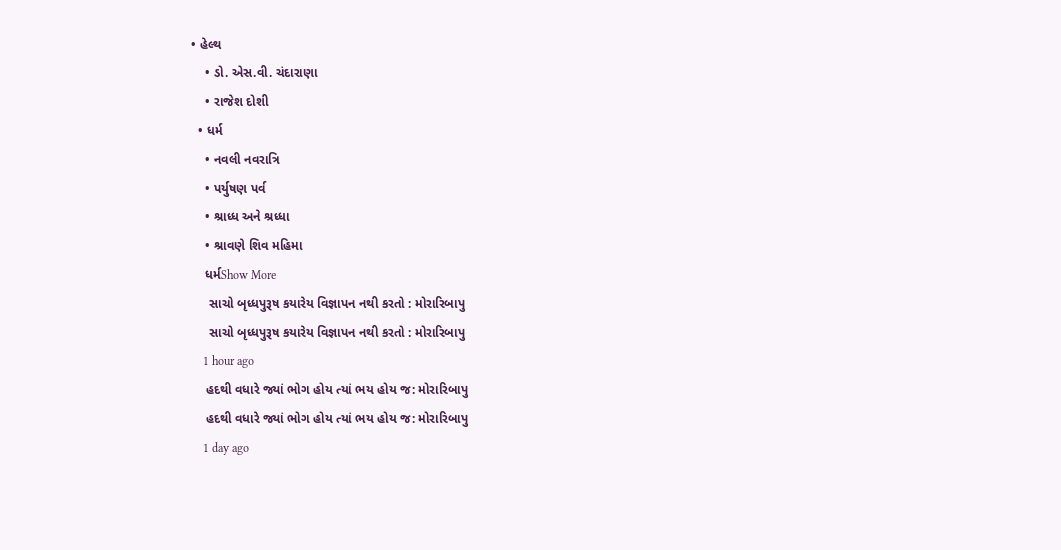• હેલ્થ
    • ડો. એસ.વી. ચંદારાણા
    • રાજેશ દોશી
  • ધર્મ
    • નવલી નવરાત્રિ
    • પર્યુષણ પર્વ
    • શ્રાધ્ધ અને શ્રધ્ધા
    • શ્રાવણે શિવ મહિમા
    ધર્મShow More
     સાચો બૃધ્ધપુરૂષ કયારેય વિજ્ઞાપન નથી કરતો : મોરારિબાપુ
     સાચો બૃધ્ધપુરૂષ કયારેય વિજ્ઞાપન નથી કરતો : મોરારિબાપુ
    1 hour ago
    હદથી વધારે જ્યાં ભોગ હોય ત્યાં ભય હોય જ: મોરારિબાપુ
    હદથી વધારે જ્યાં ભોગ હોય ત્યાં ભય હોય જ: મોરારિબાપુ
    1 day ago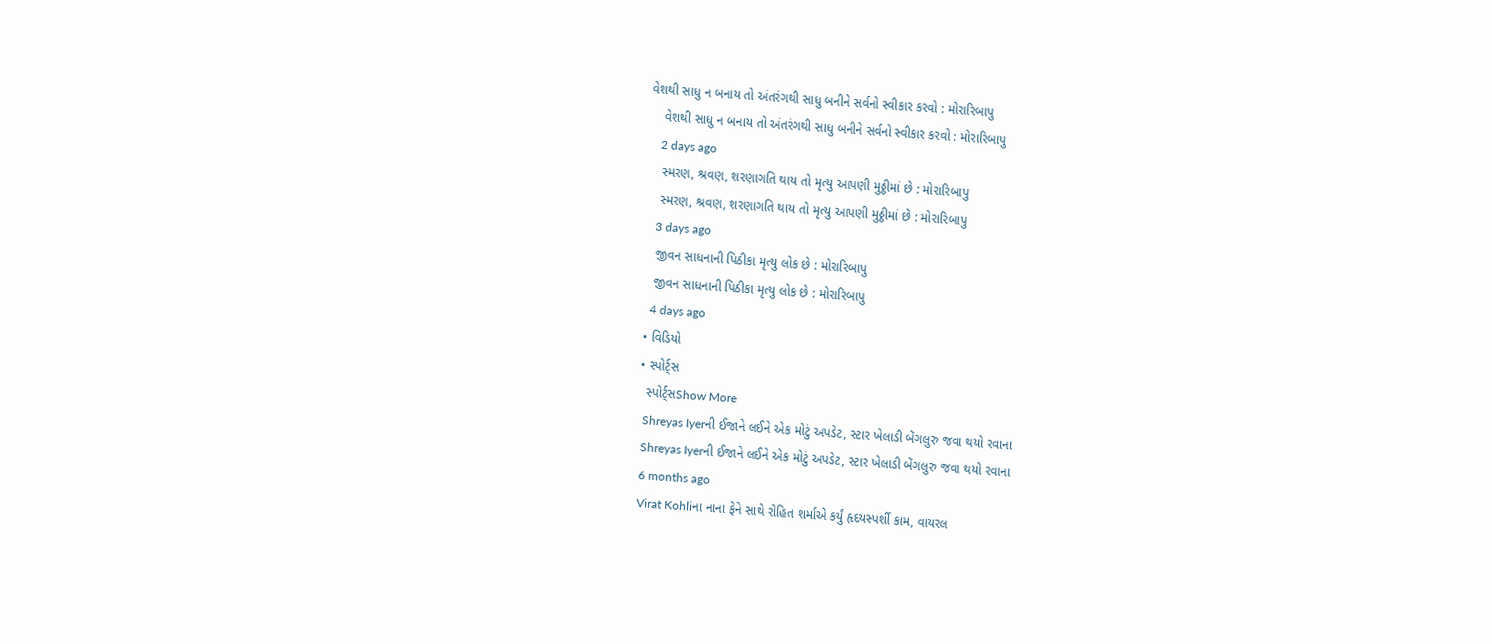વેશથી સાધુ ન બનાય તો અંતરંગથી સાધુ બનીને સર્વનો સ્વીકાર કરવો : મોરારિબાપુ
    વેશથી સાધુ ન બનાય તો અંતરંગથી સાધુ બનીને સર્વનો સ્વીકાર કરવો : મોરારિબાપુ
    2 days ago
    સ્મરણ, શ્રવણ, શરણાગતિ થાય તો મૃત્યુ આપણી મુઠ્ઠીમાં છે : મોરારિબાપુ
    સ્મરણ, શ્રવણ, શરણાગતિ થાય તો મૃત્યુ આપણી મુઠ્ઠીમાં છે : મોરારિબાપુ
    3 days ago
    જીવન સાધનાની પિઠીકા મૃત્યુ લોક છે : મોરારિબાપુ
    જીવન સાધનાની પિઠીકા મૃત્યુ લોક છે : મોરારિબાપુ
    4 days ago
  • વિડિયો
  • સ્પોર્ટ્સ
    સ્પોર્ટ્સShow More
    Shreyas Iyerની ઈજાને લઈને એક મોટું અપડેટ, સ્ટાર ખેલાડી બેંગલુરુ જવા થયો રવાના
    Shreyas Iyerની ઈજાને લઈને એક મોટું અપડેટ, સ્ટાર ખેલાડી બેંગલુરુ જવા થયો રવાના
    6 months ago
    Virat Kohliના નાના ફેને સાથે રોહિત શર્માએ કર્યું હૃદયસ્પર્શી કામ, વાયરલ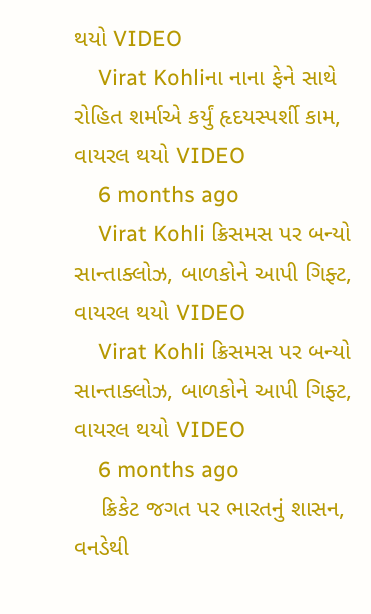થયો VIDEO
    Virat Kohliના નાના ફેને સાથે રોહિત શર્માએ કર્યું હૃદયસ્પર્શી કામ, વાયરલ થયો VIDEO
    6 months ago
    Virat Kohli ક્રિસમસ પર બન્યો સાન્તાક્લોઝ, બાળકોને આપી ગિફ્ટ, વાયરલ થયો VIDEO
    Virat Kohli ક્રિસમસ પર બન્યો સાન્તાક્લોઝ, બાળકોને આપી ગિફ્ટ, વાયરલ થયો VIDEO
    6 months ago
    ક્રિકેટ જગત પર ભારતનું શાસન, વનડેથી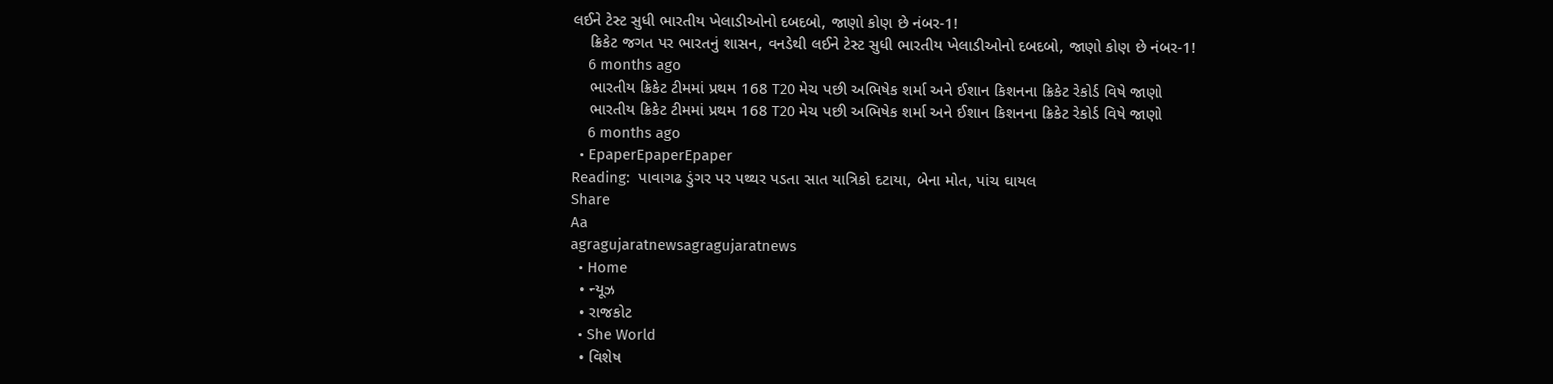લઈને ટેસ્ટ સુધી ભારતીય ખેલાડીઓનો દબદબો, જાણો કોણ છે નંબર-1!
    ક્રિકેટ જગત પર ભારતનું શાસન, વનડેથી લઈને ટેસ્ટ સુધી ભારતીય ખેલાડીઓનો દબદબો, જાણો કોણ છે નંબર-1!
    6 months ago
    ભારતીય ક્રિકેટ ટીમમાં પ્રથમ 168 T20 મેચ પછી અભિષેક શર્મા અને ઈશાન કિશનના ક્રિકેટ રેકોર્ડ વિષે જાણો
    ભારતીય ક્રિકેટ ટીમમાં પ્રથમ 168 T20 મેચ પછી અભિષેક શર્મા અને ઈશાન કિશનના ક્રિકેટ રેકોર્ડ વિષે જાણો
    6 months ago
  • EpaperEpaperEpaper
Reading:  પાવાગઢ ડુંગર પર પથ્થર પડતા સાત યાત્રિકો દટાયા, બેના મોત, પાંચ ઘાયલ
Share
Aa
agragujaratnewsagragujaratnews
  • Home
  • ન્યૂઝ
  • રાજકોટ
  • She World
  • વિશેષ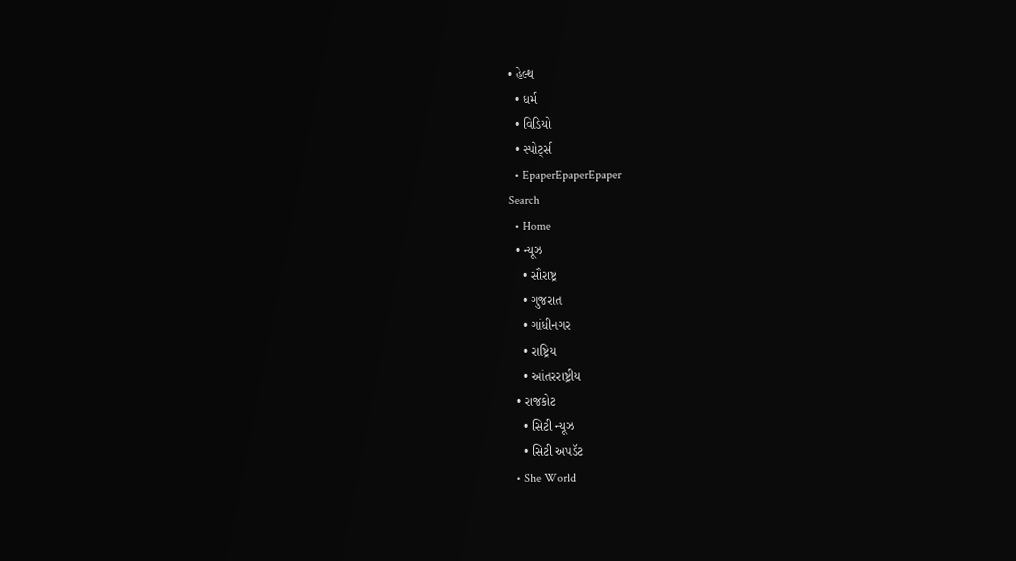• હેલ્થ
  • ધર્મ
  • વિડિયો
  • સ્પોર્ટ્સ
  • EpaperEpaperEpaper
Search
  • Home
  • ન્યૂઝ
    • સૌરાષ્ટ્ર
    • ગુજરાત
    • ગાંધીનગર
    • રાષ્ટ્રિય
    • આંતરરાષ્ટ્રીય
  • રાજકોટ
    • સિટી ન્યૂઝ
    • સિટી અપડૅટ
  • She World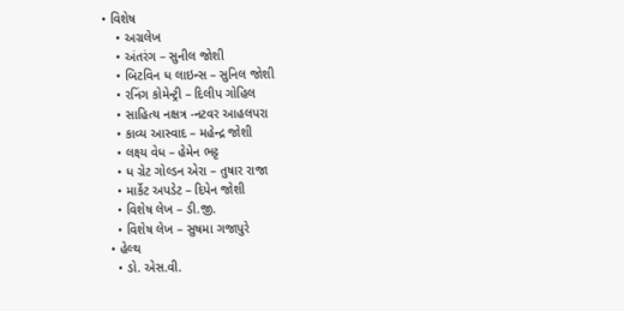• વિશેષ
    • અગ્રલેખ
    • અંતરંગ – સુનીલ જોશી
    • બિટવિન ધ લાઇન્સ – સુનિલ જોશી
    • રનિંગ કોમેન્ટ્રી – દિલીપ ગોહિલ
    • સાહિત્ય નક્ષત્ર -નટવર આહલપરા
    • કાવ્ય આસ્વાદ – મહેન્દ્ર જોશી
    • લક્ષ્ય વેધ – હેમેન ભટ્ટ
    • ધ ગ્રેટ ગોલ્ડન એરા – તુષાર રાજા
    • માર્કેટ અપડેટ – દિપેન જોશી
    • વિશેષ લેખ – ડી.જી.
    • વિશેષ લેખ – સુષમા ગજાપુરે
  • હેલ્થ
    • ડો. એસ.વી.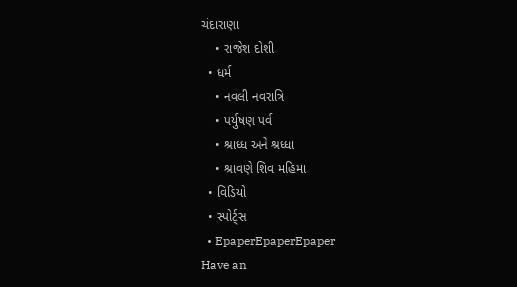ચંદારાણા
    • રાજેશ દોશી
  • ધર્મ
    • નવલી નવરાત્રિ
    • પર્યુષણ પર્વ
    • શ્રાધ્ધ અને શ્રધ્ધા
    • શ્રાવણે શિવ મહિમા
  • વિડિયો
  • સ્પોર્ટ્સ
  • EpaperEpaperEpaper
Have an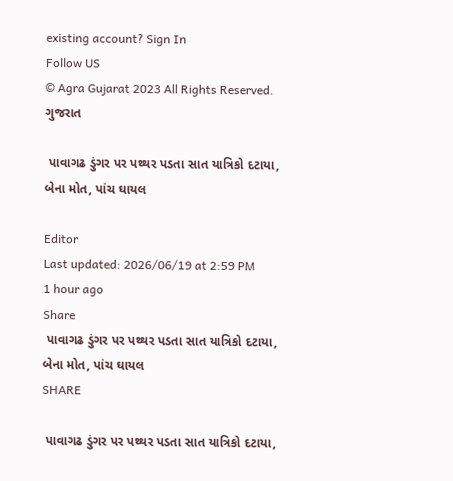existing account? Sign In
Follow US
© Agra Gujarat 2023 All Rights Reserved.
ગુજરાત

 પાવાગઢ ડુંગર પર પથ્થર પડતા સાત યાત્રિકો દટાયા, બેના મોત, પાંચ ઘાયલ

Editor
Last updated: 2026/06/19 at 2:59 PM
1 hour ago
Share
 પાવાગઢ ડુંગર પર પથ્થર પડતા સાત યાત્રિકો દટાયા, બેના મોત, પાંચ ઘાયલ
SHARE

 પાવાગઢ ડુંગર પર પથ્થર પડતા સાત યાત્રિકો દટાયા,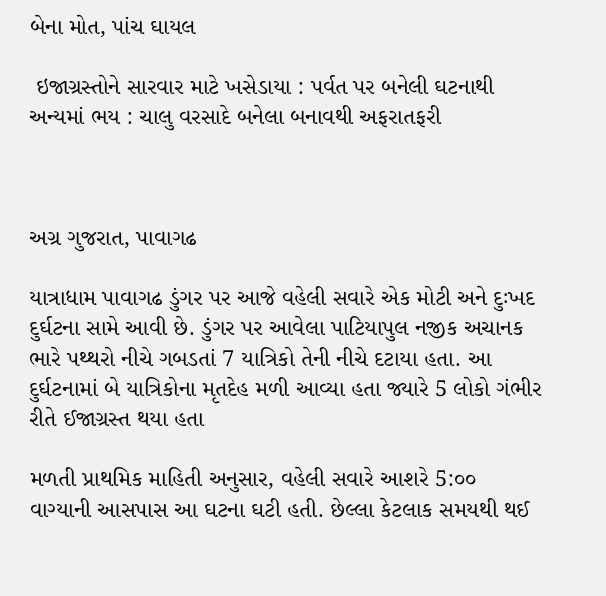બેના મોત, પાંચ ઘાયલ

 ઇજાગ્રસ્તોને સારવાર માટે ખસેડાયા : પર્વત પર બનેલી ઘટનાથી અન્યમાં ભય : ચાલુ વરસાદે બનેલા બનાવથી અફરાતફરી



અગ્ર ગુજરાત, પાવાગઢ

યાત્રાધામ પાવાગઢ ડુંગર પર આજે વહેલી સવારે એક મોટી અને દુઃખદ દુર્ઘટના સામે આવી છે. ડુંગર પર આવેલા પાટિયાપુલ નજીક અચાનક ભારે પથ્થરો નીચે ગબડતાં 7 યાત્રિકો તેની નીચે દટાયા હતા. આ દુર્ઘટનામાં બે યાત્રિકોના મૃતદેહ મળી આવ્યા હતા જ્યારે 5 લોકો ગંભીર રીતે ઈજાગ્રસ્ત થયા હતા

મળતી પ્રાથમિક માહિતી અનુસાર, વહેલી સવારે આશરે 5:૦૦ વાગ્યાની આસપાસ આ ઘટના ઘટી હતી. છેલ્લા કેટલાક સમયથી થઈ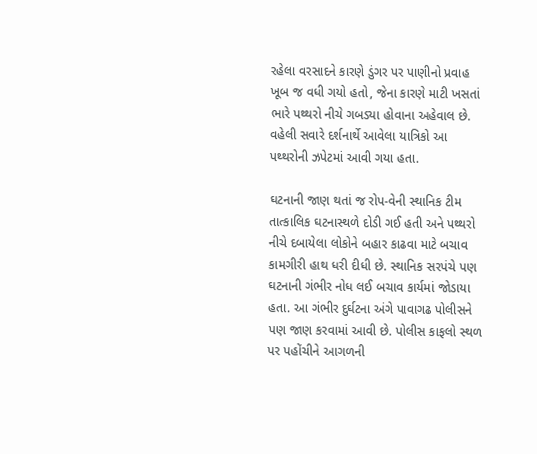રહેલા વરસાદને કારણે ડુંગર પર પાણીનો પ્રવાહ ખૂબ જ વધી ગયો હતો, જેના કારણે માટી ખસતાં ભારે પથ્થરો નીચે ગબડ્યા હોવાના અહેવાલ છે. વહેલી સવારે દર્શનાર્થે આવેલા યાત્રિકો આ પથ્થરોની ઝપેટમાં આવી ગયા હતા.

ઘટનાની જાણ થતાં જ રોપ-વેની સ્થાનિક ટીમ તાત્કાલિક ઘટનાસ્થળે દોડી ગઈ હતી અને પથ્થરો નીચે દબાયેલા લોકોને બહાર કાઢવા માટે બચાવ કામગીરી હાથ ધરી દીધી છે. સ્થાનિક સરપંચે પણ ઘટનાની ગંભીર નોધ લઈ બચાવ કાર્યમાં જોડાયા હતા. આ ગંભીર દુર્ઘટના અંગે પાવાગઢ પોલીસને પણ જાણ કરવામાં આવી છે. પોલીસ કાફલો સ્થળ પર પહોંચીને આગળની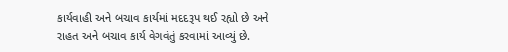કાર્યવાહી અને બચાવ કાર્યમાં મદદરૂપ થઈ રહ્યો છે અને રાહત અને બચાવ કાર્ય વેગવંતું કરવામાં આવ્યું છે.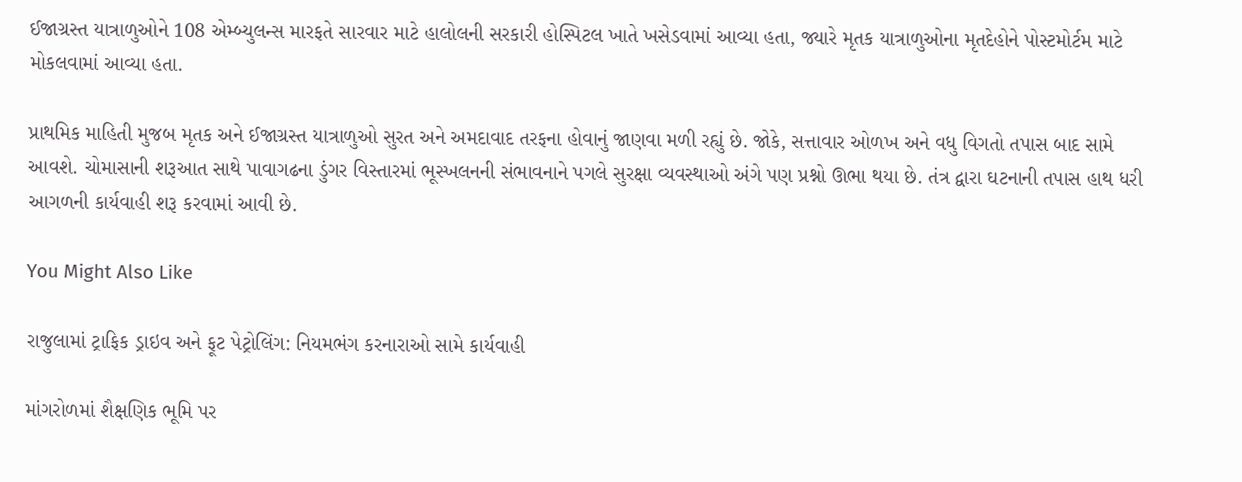ઈજાગ્રસ્ત યાત્રાળુઓને 108 એમ્બ્યુલન્સ મારફતે સારવાર માટે હાલોલની સરકારી હોસ્પિટલ ખાતે ખસેડવામાં આવ્યા હતા, જ્યારે મૃતક યાત્રાળુઓના મૃતદેહોને પોસ્ટમોર્ટમ માટે મોકલવામાં આવ્યા હતા.

પ્રાથમિક માહિતી મુજબ મૃતક અને ઈજાગ્રસ્ત યાત્રાળુઓ સુરત અને અમદાવાદ તરફના હોવાનું જાણવા મળી રહ્યું છે. જોકે, સત્તાવાર ઓળખ અને વધુ વિગતો તપાસ બાદ સામે આવશે. ચોમાસાની શરૂઆત સાથે પાવાગઢના ડુંગર વિસ્તારમાં ભૂસ્ખલનની સંભાવનાને પગલે સુરક્ષા વ્યવસ્થાઓ અંગે પણ પ્રશ્નો ઊભા થયા છે. તંત્ર દ્વારા ઘટનાની તપાસ હાથ ધરી આગળની કાર્યવાહી શરૂ કરવામાં આવી છે.

You Might Also Like

રાજુલામાં ટ્રાફિક ડ્રાઇવ અને ફૂટ પેટ્રોલિંગ: નિયમભંગ કરનારાઓ સામે કાર્યવાહી

માંગરોળમાં શૈક્ષણિક ભૂમિ પર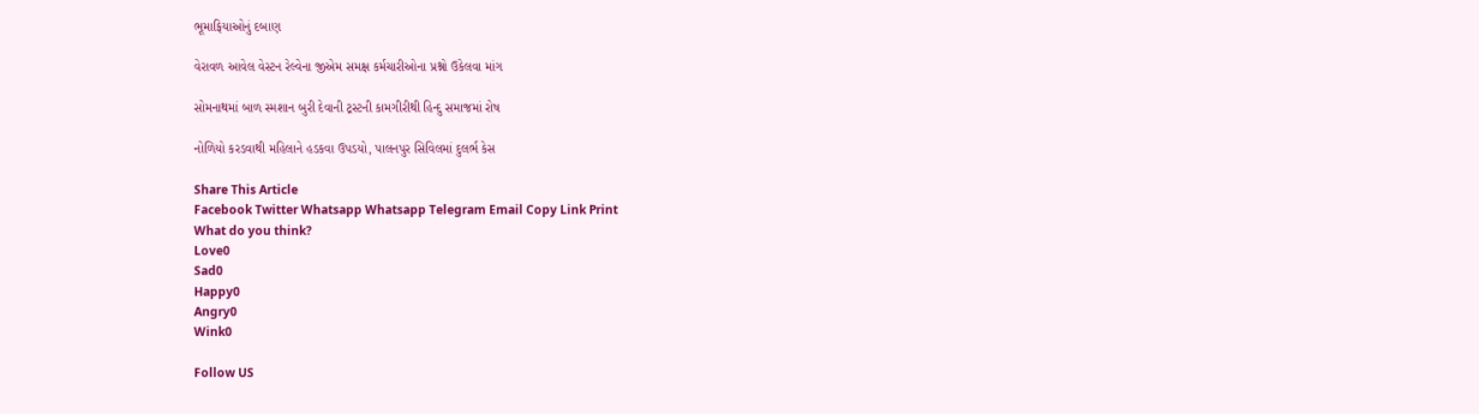ભૂમાફિયાઓનું દબાણ

વેરાવળ આવેલ વેસ્ટન રેલ્વેના જીએમ સમક્ષ કર્મચારીઓના પ્રશ્નો ઉકેલવા માંગ

સોમનાથમાં બાળ સ્મશાન બુરી દેવાની ટ્રસ્ટની કામગીરીથી હિન્દુ સમાજમાં રોષ

નોળિયો કરડવાથી મહિલાને હડકવા ઉપડયો, પાલનપુર સિવિલમાં દુલર્ભ કેસ

Share This Article
Facebook Twitter Whatsapp Whatsapp Telegram Email Copy Link Print
What do you think?
Love0
Sad0
Happy0
Angry0
Wink0

Follow US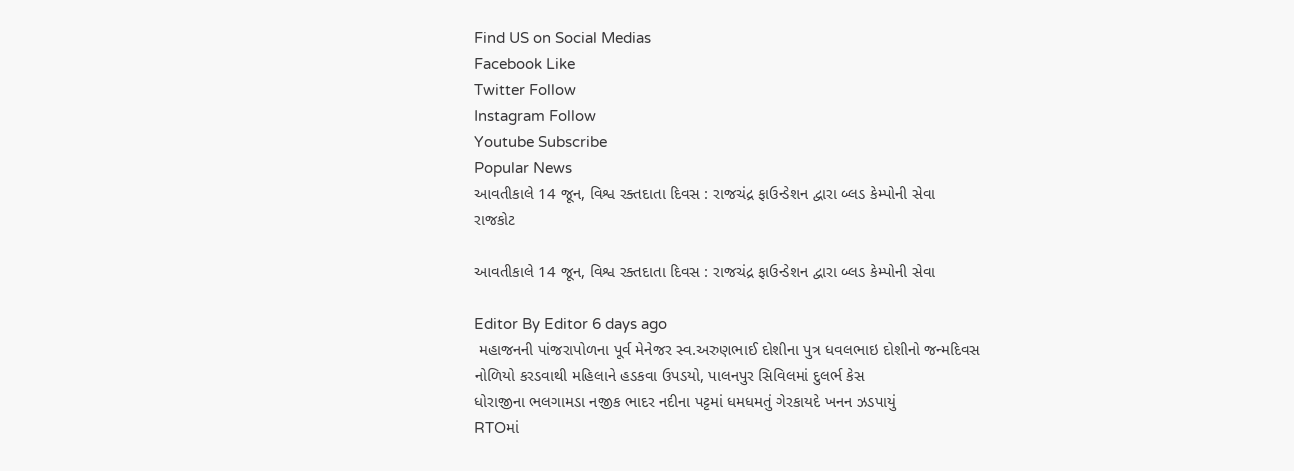Find US on Social Medias
Facebook Like
Twitter Follow
Instagram Follow
Youtube Subscribe
Popular News
આવતીકાલે 14 જૂન, વિશ્વ રક્તદાતા દિવસ : રાજચંદ્ર ફાઉન્ડેશન દ્વારા બ્લડ કેમ્પોની સેવા
રાજકોટ

આવતીકાલે 14 જૂન, વિશ્વ રક્તદાતા દિવસ : રાજચંદ્ર ફાઉન્ડેશન દ્વારા બ્લડ કેમ્પોની સેવા

Editor By Editor 6 days ago
 મહાજનની પાંજરાપોળના પૂર્વ મેનેજર સ્વ.અરુણભાઈ દોશીના પુત્ર ધવલભાઇ દોશીનો જન્મદિવસ
નોળિયો કરડવાથી મહિલાને હડકવા ઉપડયો, પાલનપુર સિવિલમાં દુલર્ભ કેસ
ધોરાજીના ભલગામડા નજીક ભાદર નદીના પટ્ટમાં ધમધમતું ગેરકાયદે ખનન ઝડપાયું
RTOમાં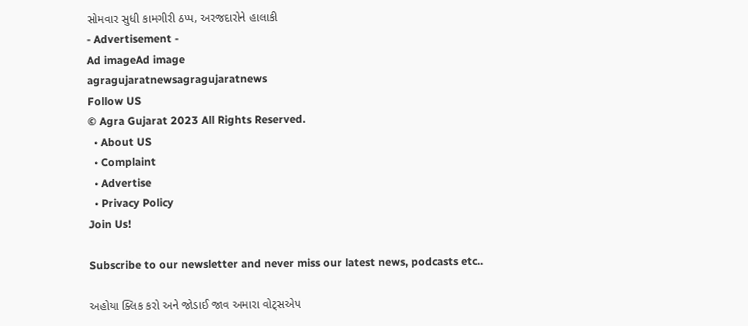સોમવાર સુધી કામગીરી ઠપ્પ, અરજદારોને હાલાકી
- Advertisement -
Ad imageAd image
agragujaratnewsagragujaratnews
Follow US
© Agra Gujarat 2023 All Rights Reserved.
  • About US
  • Complaint
  • Advertise
  • Privacy Policy
Join Us!

Subscribe to our newsletter and never miss our latest news, podcasts etc..

અહોયા ક્લિક કરો અને જોડાઈ જાવ અમારા વોટ્સએપ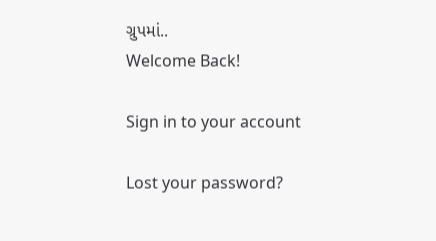ગ્રુપમાં..
Welcome Back!

Sign in to your account

Lost your password?